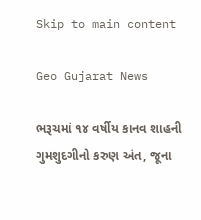Skip to main content

Geo Gujarat News

ભરૂચમાં ૧૪ વર્ષીય કાનવ શાહની ગુમશુદગીનો કરુણ અંત, જૂના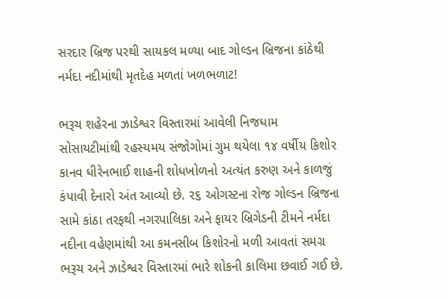સરદાર બ્રિજ પરથી સાયકલ મળ્યા બાદ ગોલ્ડન બ્રિજના કાંઠેથી નર્મદા નદીમાંથી મૃતદેહ મળતાં ખળભળાટ!

ભરૂચ શહેરના ઝાડેશ્વર વિસ્તારમાં આવેલી નિજધામ સોસાયટીમાંથી રહસ્યમય સંજોગોમાં ગુમ થયેલા ૧૪ વર્ષીય કિશોર કાનવ ધીરેનભાઈ શાહની શોધખોળનો અત્યંત કરુણ અને કાળજું કંપાવી દેનારો અંત આવ્યો છે. ૨૬ ઓગસ્ટના રોજ ગોલ્ડન બ્રિજના સામે કાંઠા તરફથી નગરપાલિકા અને ફાયર બ્રિગેડની ટીમને નર્મદા નદીના વહેણમાંથી આ કમનસીબ કિશોરનો મળી આવતાં સમગ્ર ભરૂચ અને ઝાડેશ્વર વિસ્તારમાં ભારે શોકની કાલિમા છવાઈ ગઈ છે.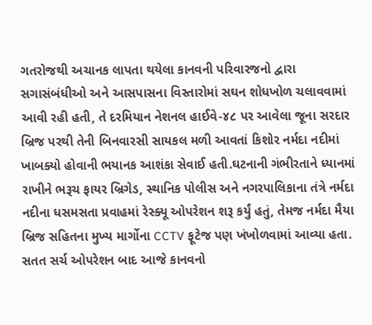ગતરોજથી અચાનક લાપતા થયેલા કાનવની પરિવારજનો દ્વારા સગાસંબંધીઓ અને આસપાસના વિસ્તારોમાં સઘન શોધખોળ ચલાવવામાં આવી રહી હતી, તે દરમિયાન નેશનલ હાઈવે-૪૮ પર આવેલા જૂના સરદાર બ્રિજ પરથી તેની બિનવારસી સાયકલ મળી આવતાં કિશોર નર્મદા નદીમાં ખાબક્યો હોવાની ભયાનક આશંકા સેવાઈ હતી.ઘટનાની ગંભીરતાને ધ્યાનમાં રાખીને ભરૂચ ફાયર બ્રિગેડ, સ્થાનિક પોલીસ અને નગરપાલિકાના તંત્રે નર્મદા નદીના ધસમસતા પ્રવાહમાં રેસ્ક્યૂ ઓપરેશન શરૂ કર્યું હતું, તેમજ નર્મદા મૈયા બ્રિજ સહિતના મુખ્ય માર્ગોના CCTV ફૂટેજ પણ ખંખોળવામાં આવ્યા હતા. સતત સર્ચ ઓપરેશન બાદ આજે કાનવનો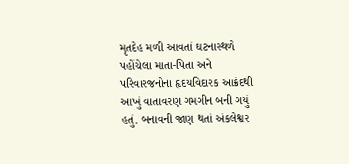મૃતદેહ મળી આવતાં ઘટનાસ્થળે પહોંચેલા માતા-પિતા અને પરિવારજનોના હૃદયવિદારક આક્રંદથી આખું વાતાવરણ ગમગીન બની ગયું હતું. બનાવની જાણ થતાં અંકલેશ્વર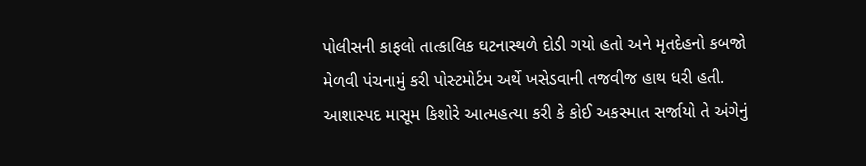પોલીસની કાફલો તાત્કાલિક ઘટનાસ્થળે દોડી ગયો હતો અને મૃતદેહનો કબજો મેળવી પંચનામું કરી પોસ્ટમોર્ટમ અર્થે ખસેડવાની તજવીજ હાથ ધરી હતી. આશાસ્પદ માસૂમ કિશોરે આત્મહત્યા કરી કે કોઈ અકસ્માત સર્જાયો તે અંગેનું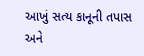આખું સત્ય કાનૂની તપાસ અને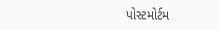પોસ્ટમોર્ટમ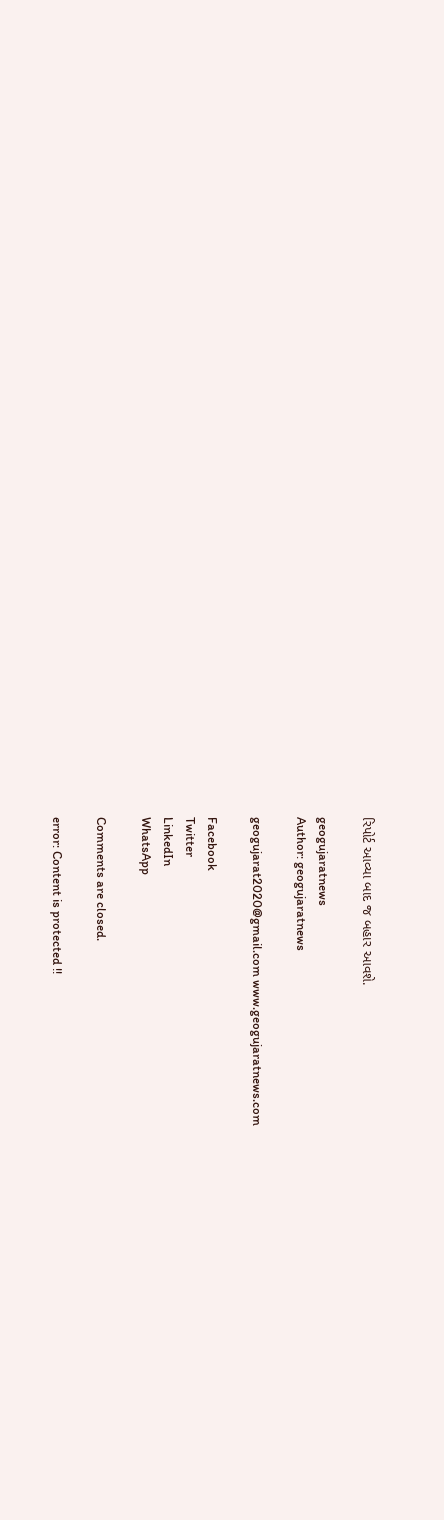રિપોર્ટ આવ્યા બાદ જ બહાર આવશે.

geogujaratnews
Author: geogujaratnews

geogujarat2020@gmail.com www.geogujaratnews.com

Facebook
Twitter
LinkedIn
WhatsApp

Comments are closed.

error: Content is protected !!